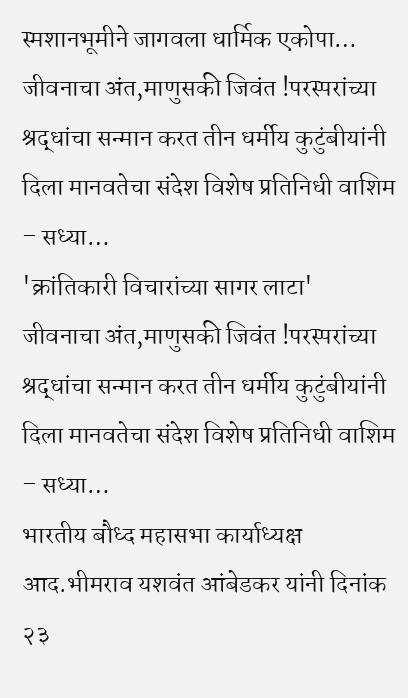स्मशानभूमीने जागवला धार्मिक एकोपा…
जीवनाचा अंत,माणुसकी जिवंत !परस्परांच्या श्रद्धांचा सन्मान करत तीन धर्मीय कुटुंबीयांनी दिला मानवतेचा संदेश विशेष प्रतिनिधी वाशिम – सध्या…
'क्रांतिकारी विचारांच्या सागर लाटा'
जीवनाचा अंत,माणुसकी जिवंत !परस्परांच्या श्रद्धांचा सन्मान करत तीन धर्मीय कुटुंबीयांनी दिला मानवतेचा संदेश विशेष प्रतिनिधी वाशिम – सध्या…
भारतीय बौध्द महासभा कार्याध्यक्ष आद.भीमराव यशवंत आंबेडकर यांनी दिनांक २३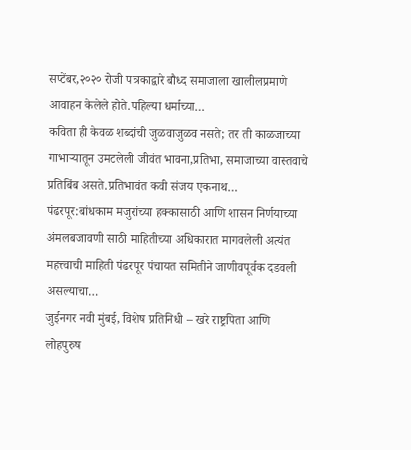सप्टेंबर,२०२० रोजी पत्रकाद्वारे बौध्द समाजाला खालीलप्रमाणे आवाहन केलेले होते.पहिल्या धर्माच्या…
कविता ही केवळ शब्दांची जुळवाजुळव नसते; तर ती काळजाच्या गाभाऱ्यातून उमटलेली जीवंत भावना,प्रतिभा, समाजाच्या वास्तवाचे प्रतिबिंब असते.प्रतिभावंत कवी संजय एकनाथ…
पंढरपूर:बांधकाम मजुरांच्या हक्कासाठी आणि शासन निर्णयाच्या अंमलबजावणी साठी माहितीच्या अधिकारात मागवलेली अत्यंत महत्त्वाची माहिती पंढरपूर पंचायत समितीने जाणीवपूर्वक दडवली असल्याचा…
जुईनगर नवी मुंबई, विशेष प्रतिनिधी – खरे राष्ट्रपिता आणि लोहपुरुष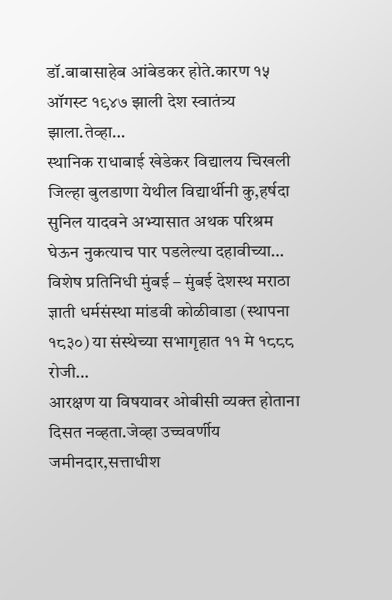डॉ.बाबासाहेब आंबेडकर होते.कारण १५ ऑगस्ट १९४७ झाली देश स्वातंत्र्य झाला.तेव्हा…
स्थानिक राधाबाई खेडेकर विद्यालय चिखली जिल्हा बुलडाणा येथील विद्यार्थीनी कु,हर्षदा सुनिल यादवने अभ्यासात अथक परिश्रम घेऊन नुकत्याच पार पडलेल्या दहावीच्या…
विशेष प्रतिनिधी मुंबई – मुंबई देशस्थ मराठा ज्ञाती धर्मसंस्था मांडवी कोळीवाडा (स्थापना १८३०) या संस्थेच्या सभागृहात ११ मे १८८८ रोजी…
आरक्षण या विषयावर ओबीसी व्यक्त होताना दिसत नव्हता.जेव्हा उच्चवर्णीय जमीनदार,सत्ताधीश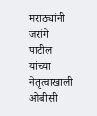मराठ्यांनी जरांगे पाटील यांच्या नेतृत्वाखाली ओबीसी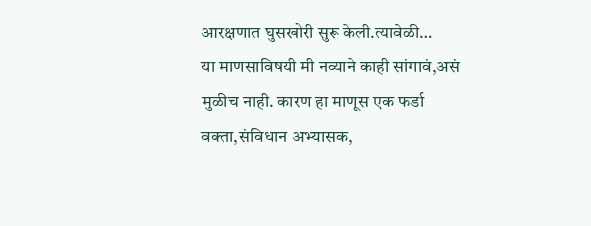आरक्षणात घुसखोरी सुरू केली.त्यावेळी…
या माणसाविषयी मी नव्याने काही सांगावं,असं मुळीच नाही. कारण हा माणूस एक फर्डा वक्ता,संविधान अभ्यासक,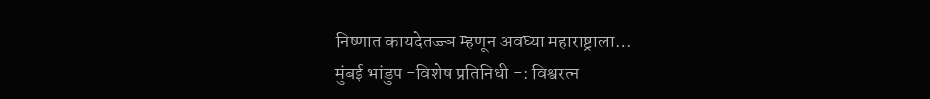निष्णात कायदेतज्ज्ञ म्हणून अवघ्या महाराष्ट्राला…
मुंबई भांडुप -विशेष प्रतिनिधी -: विश्वरत्न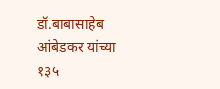डॉ.बाबासाहेब आंबेडकर यांच्या १३५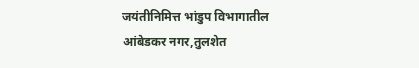जयंतीनिमित्त भांडुप विभागातील आंबेडकर नगर,तुलशेत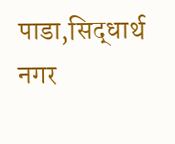पाडा,सिद्धार्थ नगर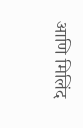आणि मिलिंद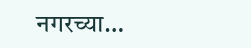नगरच्या…